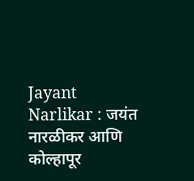Jayant Narlikar : जयंत नारळीकर आणि कोल्हापूर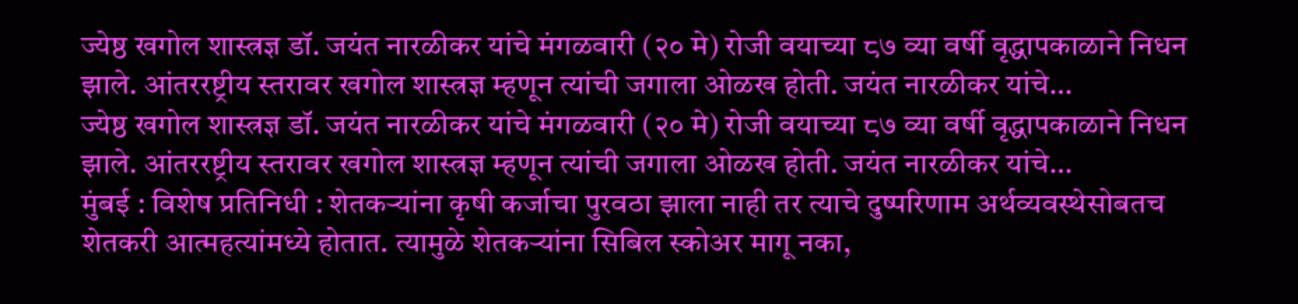ज्येष्ठ खगोल शास्त्रज्ञ डॉ. जयंत नारळीकर यांचे मंगळवारी (२० मे) रोजी वयाच्या ८७ व्या वर्षी वृद्धापकाळाने निधन झाले. आंतररष्ट्रीय स्तरावर खगोल शास्त्रज्ञ म्हणून त्यांची जगाला ओळख होती. जयंत नारळीकर यांचे…
ज्येष्ठ खगोल शास्त्रज्ञ डॉ. जयंत नारळीकर यांचे मंगळवारी (२० मे) रोजी वयाच्या ८७ व्या वर्षी वृद्धापकाळाने निधन झाले. आंतररष्ट्रीय स्तरावर खगोल शास्त्रज्ञ म्हणून त्यांची जगाला ओळख होती. जयंत नारळीकर यांचे…
मुंबई : विशेष प्रतिनिधी : शेतकऱ्यांना कृषी कर्जाचा पुरवठा झाला नाही तर त्याचे दुष्परिणाम अर्थव्यवस्थेसोबतच शेतकरी आत्महत्यांमध्ये होतात. त्यामुळे शेतकऱ्यांना सिबिल स्कोअर मागू नका,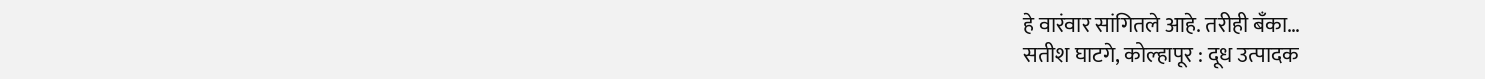हे वारंवार सांगितले आहे. तरीही बँका…
सतीश घाटगे, कोल्हापूर : दूध उत्पादक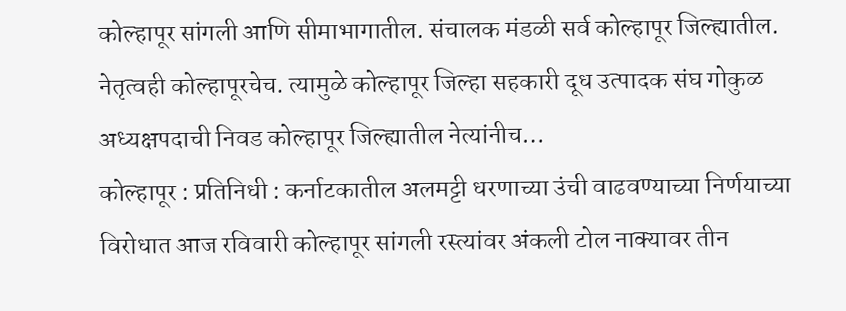कोल्हापूर सांगली आणि सीमाभागातील. संचालक मंडळी सर्व कोल्हापूर जिल्ह्यातील. नेतृत्वही कोल्हापूरचेच. त्यामुळे कोल्हापूर जिल्हा सहकारी दूध उत्पादक संघ गोकुळ अध्यक्षपदाची निवड कोल्हापूर जिल्ह्यातील नेत्यांनीच…
कोल्हापूर : प्रतिनिधी : कर्नाटकातील अलमट्टी धरणाच्या उंची वाढवण्याच्या निर्णयाच्या विरोधात आज रविवारी कोल्हापूर सांगली रस्त्यांवर अंकली टोल नाक्यावर तीन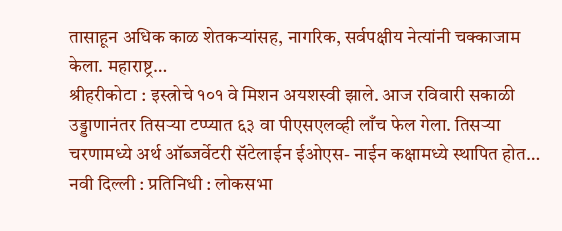तासाहून अधिक काळ शेतकऱ्यांसह, नागरिक, सर्वपक्षीय नेत्यांनी चक्काजाम केला. महाराष्ट्र…
श्रीहरीकोटा : इस्त्रोचे १०१ वे मिशन अयशस्वी झाले. आज रविवारी सकाळी उड्डाणानंतर तिसऱ्या टप्प्यात ६३ वा पीएसएलव्ही लाँच फेल गेला. तिसऱ्या चरणामध्ये अर्थ ऑब्जर्वेटरी सॅटेलाईन ईओएस- नाईन कक्षामध्ये स्थापित होत…
नवी दिल्ली : प्रतिनिधी : लोकसभा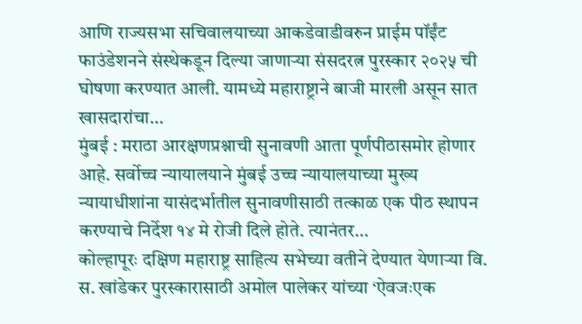आणि राज्यसभा सचिवालयाच्या आकडेवाडीवरुन प्राईम पॉईंट फाउंडेशनने संस्थेकडून दिल्या जाणाऱ्या संसदरत्न पुरस्कार २०२५ ची घोषणा करण्यात आली. यामध्ये महाराष्ट्राने बाजी मारली असून सात खासदारांचा…
मुंबई : मराठा आरक्षणप्रश्नाची सुनावणी आता पूर्णपीठासमोर होणार आहे. सर्वोच्च न्यायालयाने मुंबई उच्च न्यायालयाच्या मुख्य न्यायाधीशांना यासंदर्भातील सुनावणीसाठी तत्काळ एक पीठ स्थापन करण्याचे निर्देश १४ मे रोजी दिले होते. त्यानंतर…
कोल्हापूरः दक्षिण महाराष्ट्र साहित्य सभेच्या वतीने देण्यात येणाऱ्या वि. स. खांडेकर पुरस्कारासाठी अमोल पालेकर यांच्या ‘ऐवजःएक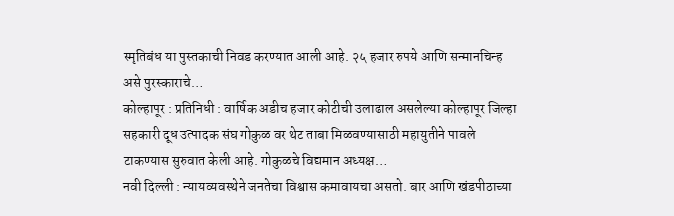स्मृतिबंध या पुस्तकाची निवड करण्यात आली आहे. २५ हजार रुपये आणि सन्मानचिन्ह असे पुरस्काराचे…
कोल्हापूर : प्रतिनिधी : वार्षिक अडीच हजार कोटीची उलाढाल असलेल्या कोल्हापूर जिल्हा सहकारी दूध उत्पादक संघ गोकुळ वर थेट ताबा मिळवण्यासाठी महायुतीने पावले टाकण्यास सुरुवात केली आहे. गोकुळचे विद्यमान अध्यक्ष…
नवी दिल्ली : न्यायव्यवस्थेने जनतेचा विश्वास कमावायचा असतो. बार आणि खंडपीठाच्या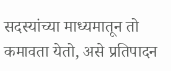सदस्यांच्या माध्यमातून तो कमावता येतो, असे प्रतिपादन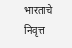भारताचे निवृत्त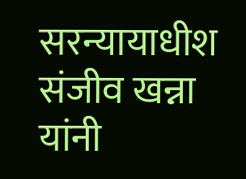सरन्यायाधीश संजीव खन्ना यांनी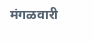मंगळवारी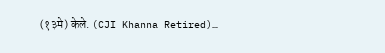(१३मे) केले. (CJI Khanna Retired)…